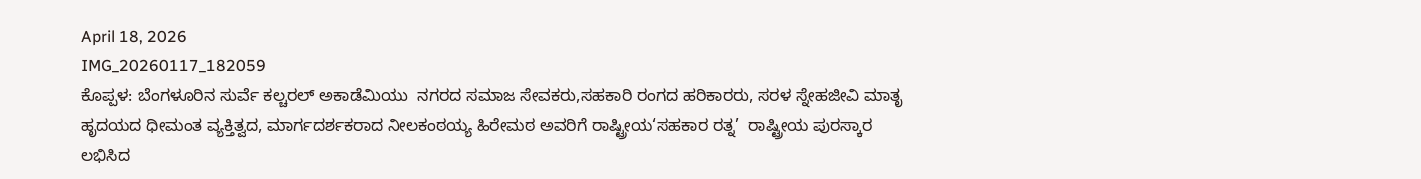April 18, 2026
IMG_20260117_182059
ಕೊಪ್ಪಳ: ಬೆಂಗಳೂರಿನ ಸುರ್ವೆ ಕಲ್ಚರಲ್ ಅಕಾಡೆಮಿಯು  ನಗರದ ಸಮಾಜ ಸೇವಕರು,ಸಹಕಾರಿ ರಂಗದ ಹರಿಕಾರರು, ಸರಳ ಸ್ನೇಹಜೀವಿ ಮಾತೃ ಹೃದಯದ ಧೀಮಂತ ವ್ಯಕ್ತಿತ್ವದ, ಮಾರ್ಗದರ್ಶಕರಾದ ನೀಲಕಂಠಯ್ಯ ಹಿರೇಮಠ ಅವರಿಗೆ ರಾಷ್ಟ್ರೀಯ‘ಸಹಕಾರ ರತ್ನ’  ರಾಷ್ಟ್ರೀಯ ಪುರಸ್ಕಾರ ಲಭಿಸಿದ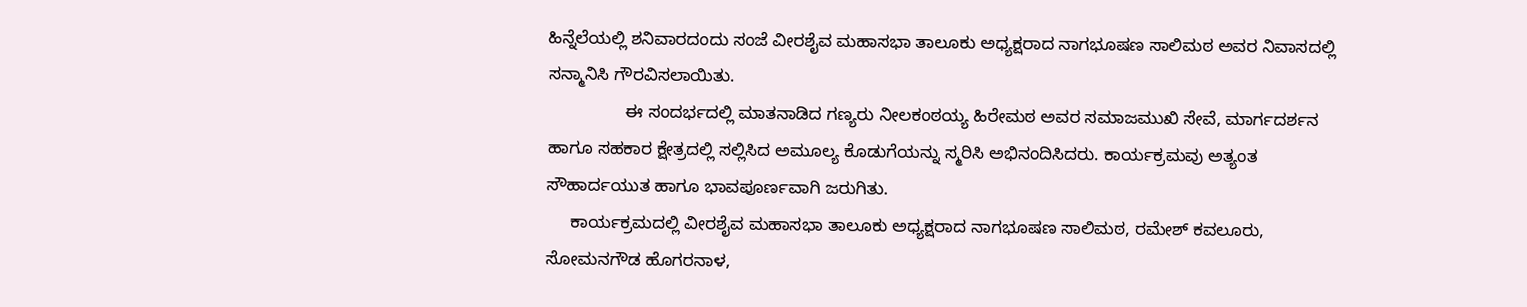ಹಿನ್ನೆಲೆಯಲ್ಲಿ ಶನಿವಾರದಂದು ಸಂಜೆ ವೀರಶೈವ ಮಹಾಸಭಾ ತಾಲೂಕು ಅಧ್ಯಕ್ಷರಾದ ನಾಗಭೂಷಣ ಸಾಲಿಮಠ ಅವರ ನಿವಾಸದಲ್ಲಿ  ಸನ್ಮಾನಿಸಿ ಗೌರವಿಸಲಾಯಿತು.
                ಈ ಸಂದರ್ಭದಲ್ಲಿ ಮಾತನಾಡಿದ ಗಣ್ಯರು ನೀಲಕಂಠಯ್ಯ ಹಿರೇಮಠ ಅವರ ಸಮಾಜಮುಖಿ ಸೇವೆ, ಮಾರ್ಗದರ್ಶನ ಹಾಗೂ ಸಹಕಾರ ಕ್ಷೇತ್ರದಲ್ಲಿ ಸಲ್ಲಿಸಿದ ಅಮೂಲ್ಯ ಕೊಡುಗೆಯನ್ನು ಸ್ಮರಿಸಿ ಅಭಿನಂದಿಸಿದರು. ಕಾರ್ಯಕ್ರಮವು ಅತ್ಯಂತ ಸೌಹಾರ್ದಯುತ ಹಾಗೂ ಭಾವಪೂರ್ಣವಾಗಿ ಜರುಗಿತು.
     ಕಾರ್ಯಕ್ರಮದಲ್ಲಿ ವೀರಶೈವ ಮಹಾಸಭಾ ತಾಲೂಕು ಅಧ್ಯಕ್ಷರಾದ ನಾಗಭೂಷಣ ಸಾಲಿಮಠ, ರಮೇಶ್ ಕವಲೂರು, ಸೋಮನಗೌಡ ಹೊಗರನಾಳ,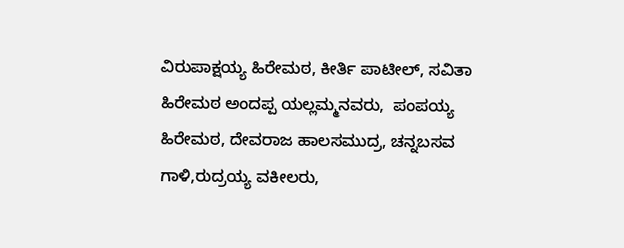ವಿರುಪಾಕ್ಷಯ್ಯ ಹಿರೇಮಠ, ಕೀರ್ತಿ ಪಾಟೀಲ್, ಸವಿತಾ ಹಿರೇಮಠ ಅಂದಪ್ಪ ಯಲ್ಲಮ್ಮನವರು,  ಪಂಪಯ್ಯ ಹಿರೇಮಠ, ದೇವರಾಜ ಹಾಲಸಮುದ್ರ, ಚನ್ನಬಸವ ಗಾಳಿ,ರುದ್ರಯ್ಯ ವಕೀಲರು,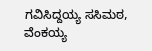ಗವಿಸಿದ್ದಯ್ಯ ಸಸಿಮಠ, ವೆಂಕಯ್ಯ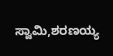ಸ್ವಾಮಿ,ಶರಣಯ್ಯ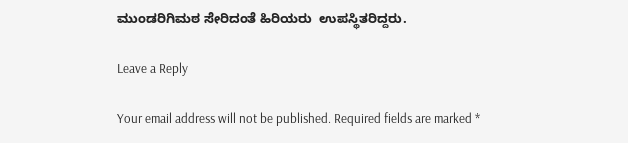ಮುಂಡರಿಗಿಮಠ ಸೇರಿದಂತೆ ಹಿರಿಯರು  ಉಪಸ್ಥಿತರಿದ್ದರು.

Leave a Reply

Your email address will not be published. Required fields are marked *